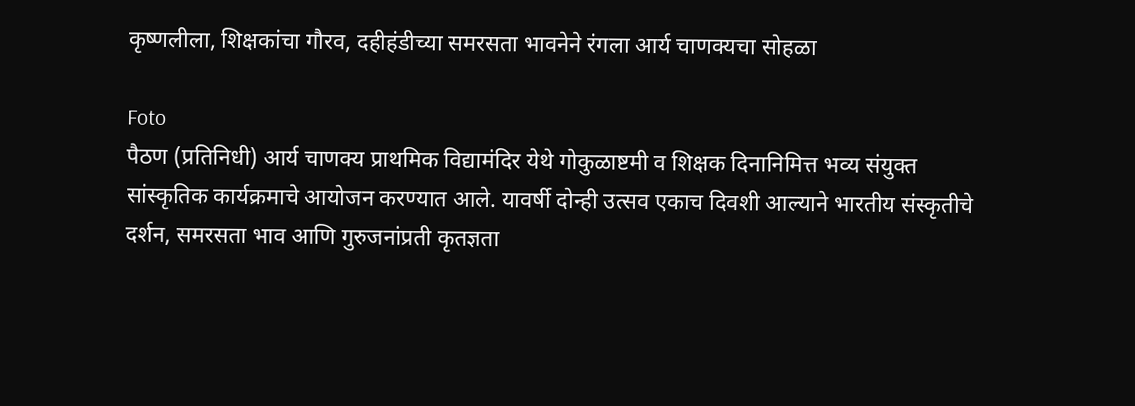कृष्णलीला, शिक्षकांचा गौरव, दहीहंडीच्या समरसता भावनेने रंगला आर्य चाणक्यचा सोहळा

Foto
पैठण (प्रतिनिधी) आर्य चाणक्य प्राथमिक विद्यामंदिर येथे गोकुळाष्टमी व शिक्षक दिनानिमित्त भव्य संयुक्त सांस्कृतिक कार्यक्रमाचे आयोजन करण्यात आले. यावर्षी दोन्ही उत्सव एकाच दिवशी आल्याने भारतीय संस्कृतीचे दर्शन, समरसता भाव आणि गुरुजनांप्रती कृतज्ञता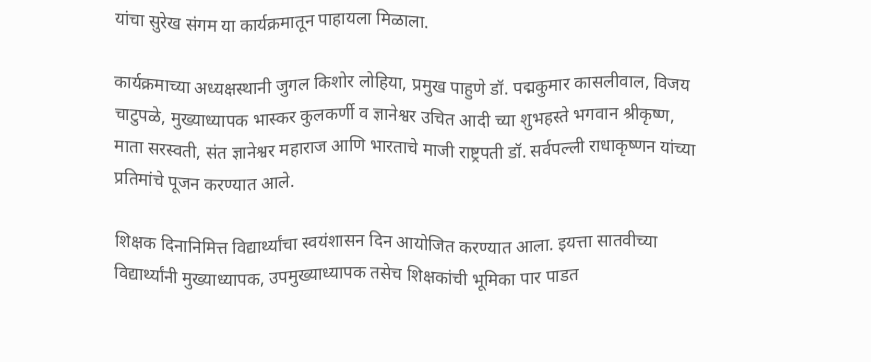यांचा सुरेख संगम या कार्यक्रमातून पाहायला मिळाला.

कार्यक्रमाच्या अध्यक्षस्थानी जुगल किशोर लोहिया, प्रमुख पाहुणे डॉ. पद्मकुमार कासलीवाल, विजय चाटुपळे, मुख्याध्यापक भास्कर कुलकर्णी व ज्ञानेश्वर उचित आदी च्या शुभहस्ते भगवान श्रीकृष्ण, माता सरस्वती, संत ज्ञानेश्वर महाराज आणि भारताचे माजी राष्ट्रपती डॉ. सर्वपल्ली राधाकृष्णन यांच्या प्रतिमांचे पूजन करण्यात आले.

शिक्षक दिनानिमित्त विद्यार्थ्यांचा स्वयंशासन दिन आयोजित करण्यात आला. इयत्ता सातवीच्या विद्यार्थ्यांनी मुख्याध्यापक, उपमुख्याध्यापक तसेच शिक्षकांची भूमिका पार पाडत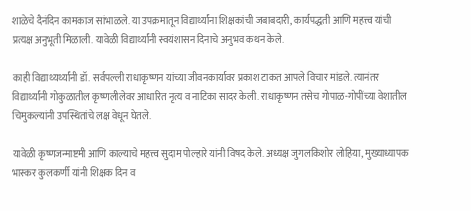शाळेचे दैनंदिन कामकाज सांभाळले. या उपक्रमातून विद्यार्थ्यांना शिक्षकांची जबाबदारी, कार्यपद्धती आणि महत्त्व यांची प्रत्यक्ष अनुभूती मिळाली. यावेळी विद्यार्थ्यांनी स्वयंशासन दिनाचे अनुभव कथन केले.

काही विद्याथ्यर्थ्यांनी डॉ. सर्वपल्ली राधाकृष्णन यांच्या जीवनकार्यावर प्रकाश टाकत आपले विचार मांडले. त्यानंतर विद्यार्थ्यांनी गोकुळातील कृष्णलीलेवर आधारित नृत्य व नाटिका सादर केली. राधाकृष्णन तसेच गोपाळ-गोपींच्या वेशातील चिमुकल्यांनी उपस्थितांचे लक्ष वेधून घेतले.

यावेळी कृष्णजन्माष्टमी आणि काल्याचे महत्त्व सुदाम पोल्हारे यांनी विषद केले. अध्यक्ष जुगलकिशोर लोहिया, मुख्याध्यापक भास्कर कुलकर्णी यांनी शिक्षक दिन व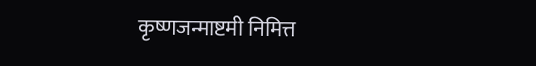कृष्णजन्माष्टमी निमित्त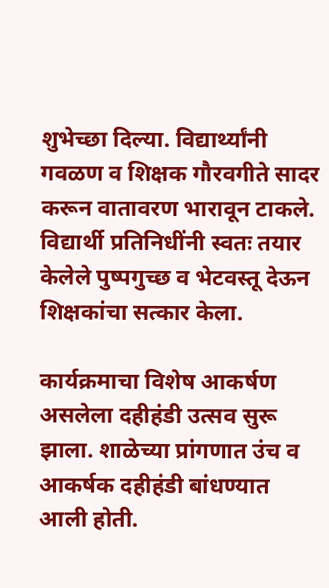शुभेच्छा दिल्या. विद्यार्थ्यांनी गवळण व शिक्षक गौरवगीते सादर करून वातावरण भारावून टाकले. विद्यार्थी प्रतिनिधींनी स्वतः तयार केलेले पुष्पगुच्छ व भेटवस्तू देऊन शिक्षकांचा सत्कार केला.

कार्यक्रमाचा विशेष आकर्षण असलेला दहीहंडी उत्सव सुरू झाला. शाळेच्या प्रांगणात उंच व आकर्षक दहीहंडी बांधण्यात आली होती.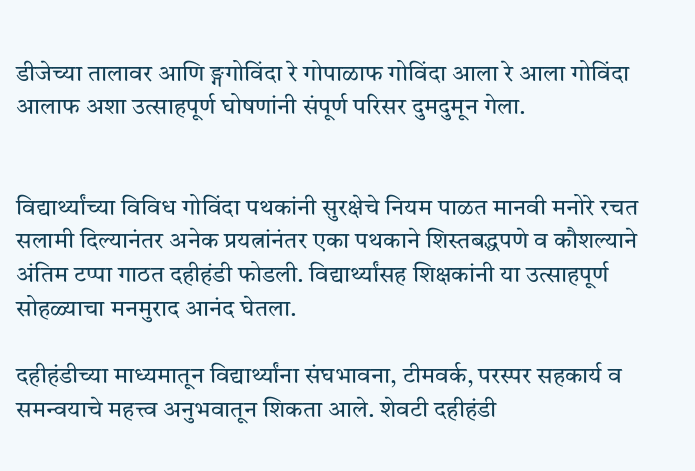डीजेच्या तालावर आणि ङ्गगोविंदा रे गोपाळाफ गोविंदा आला रे आला गोविंदा आलाफ अशा उत्साहपूर्ण घोषणांनी संपूर्ण परिसर दुमदुमून गेला.


विद्यार्थ्यांच्या विविध गोविंदा पथकांनी सुरक्षेचे नियम पाळत मानवी मनोरे रचत सलामी दिल्यानंतर अनेक प्रयत्नांनंतर एका पथकाने शिस्तबद्धपणे व कौशल्याने अंतिम टप्पा गाठत दहीहंडी फोडली. विद्यार्थ्यांसह शिक्षकांनी या उत्साहपूर्ण सोहळ्याचा मनमुराद आनंद घेतला.

दहीहंडीच्या माध्यमातून विद्यार्थ्यांना संघभावना, टीमवर्क, परस्पर सहकार्य व समन्वयाचे महत्त्व अनुभवातून शिकता आले. शेवटी दहीहंडी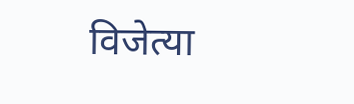विजेत्या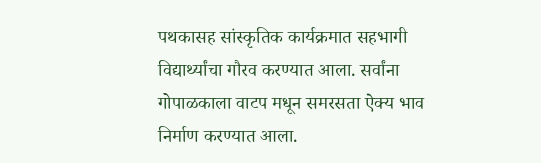पथकासह सांस्कृतिक कार्यक्रमात सहभागी विद्यार्थ्यांचा गौरव करण्यात आला. सर्वांना गोपाळकाला वाटप मधून समरसता ऐक्य भाव निर्माण करण्यात आला.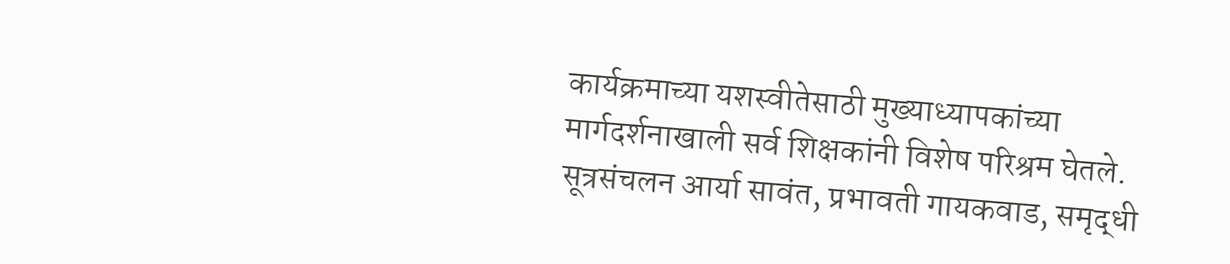कार्यक्रमाच्या यशस्वीतेसाठी मुख्याध्यापकांच्या मार्गदर्शनाखाली सर्व शिक्षकांनी विशेष परिश्रम घेतले. सूत्रसंचलन आर्या सावंत, प्रभावती गायकवाड, समृद्धी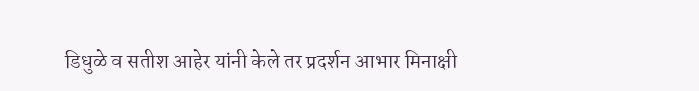डिधुळे व सतीश आहेर यांनी केले तर प्रदर्शन आभार मिनाक्षी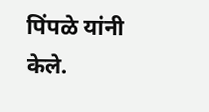पिंपळे यांनी केले.